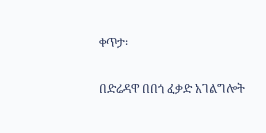ቀጥታ፡

በድሬዳዋ በበጎ ፈቃድ አገልግሎት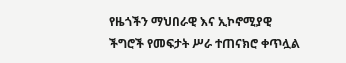የዜጎችን ማህበራዊ እና ኢኮኖሚያዊ ችግሮች የመፍታት ሥራ ተጠናክሮ ቀጥሏል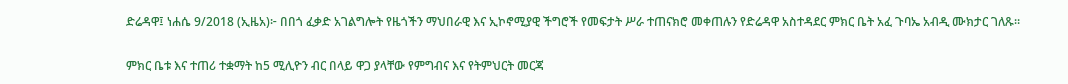ድሬዳዋ፤ ነሐሴ 9/2018 (ኢዜአ)፦ በበጎ ፈቃድ አገልግሎት የዜጎችን ማህበራዊ እና ኢኮኖሚያዊ ችግሮች የመፍታት ሥራ ተጠናክሮ መቀጠሉን የድሬዳዋ አስተዳደር ምክር ቤት አፈ ጉባኤ አብዲ ሙክታር ገለጹ።

ምክር ቤቱ እና ተጠሪ ተቋማት ከ5 ሚሊዮን ብር በላይ ዋጋ ያላቸው የምግብና እና የትምህርት መርጃ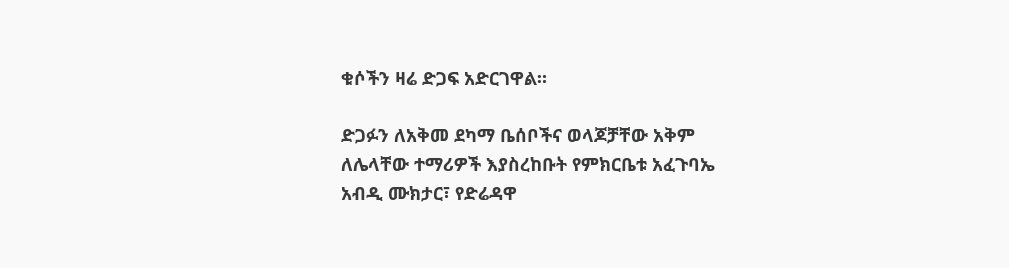ቁሶችን ዛሬ ድጋፍ አድርገዋል።

ድጋፉን ለአቅመ ደካማ ቤሰቦችና ወላጆቻቸው አቅም ለሌላቸው ተማሪዎች እያስረከቡት የምክርቤቱ አፈጉባኤ አብዲ ሙክታር፣ የድሬዳዋ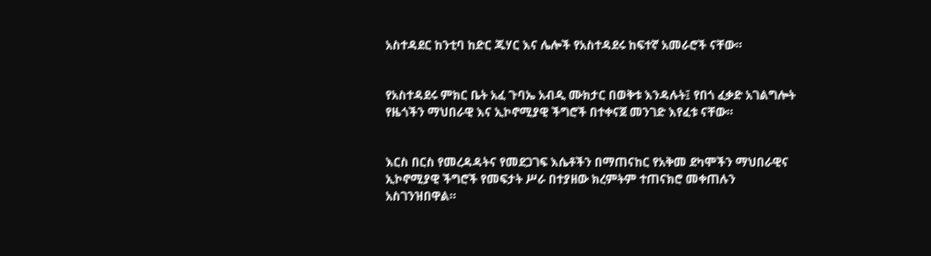አስተዳደር ከንቲባ ከድር ጁሃር እና ሌሎች የአስተዳደሩ ከፍተኛ አመራሮች ናቸው።


የአስተዳደሩ ምክር ቤት አፈ ጉባኤ አብዲ ሙክታር በወቅቱ እንዳሉት፤ የበጎ ፈቃድ አገልግሎት የዜጎችን ማህበራዊ እና ኢኮኖሚያዊ ችግሮች በተቀናጀ መንገድ እየፈቱ ናቸው።


እርስ በርስ የመረዳዳትና የመደጋገፍ እሴቶችን በማጠናከር የአቅመ ደካሞችን ማህበራዊና ኢኮኖሚያዊ ችግሮች የመፍታት ሥራ በተያዘው ክረምትም ተጠናክሮ መቀጠሉን አስገንዝበዋል።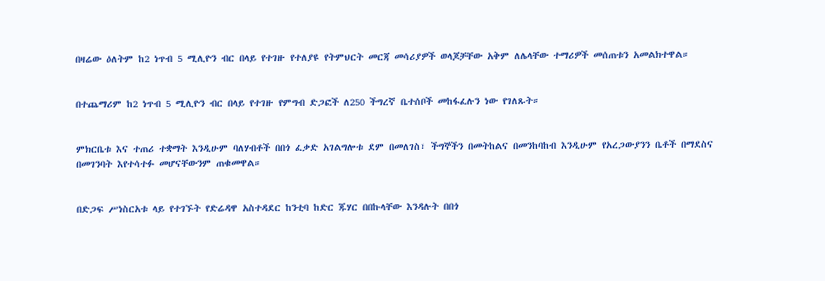በዛሬው ዕለትም ከ2 ነጥብ 5 ሚሊዮን ብር በላይ የተገዙ የተለያዩ የትምህርት መርጃ መሳሪያዎች ወላጆቻቸው አቅም ለሌላቸው ተማሪዎች መሰጠቱን አመልክተዋል።


በተጨማሪም ከ2 ነጥብ 5 ሚሊዮን ብር በላይ የተገዙ የምግብ ድጋፎች ለ250 ችግረኛ ቤተሰቦች መከፋፈሉን ነው የገለጹት።


ምክርቤቱ እና ተጠሪ ተቋማት እንዲሁም ባለሃብቶች በበጎ ፈቃድ አገልግሎቱ ደም በመለገስ፣ ችግኞችን በመትከልና በመንከባከብ እንዲሁም የአረጋውያንን ቤቶች በማደስና በመገንባት እየተሳተፉ መሆናቸውንም ጠቁመዋል።


በድጋፍ ሥነስርአቱ ላይ የተገኙት የድሬዳዋ አስተዳደር ከንቲባ ከድር ጁሃር በበኩላቸው እንዳሉት በበጎ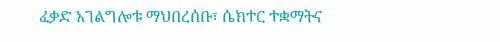ፈቃድ አገልግሎቱ ማህበረሰቡ፣ ሴክተር ተቋማትና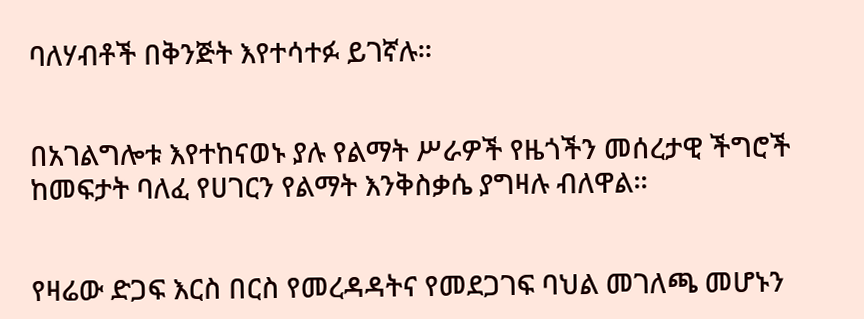ባለሃብቶች በቅንጅት እየተሳተፉ ይገኛሉ።


በአገልግሎቱ እየተከናወኑ ያሉ የልማት ሥራዎች የዜጎችን መሰረታዊ ችግሮች ከመፍታት ባለፈ የሀገርን የልማት እንቅስቃሴ ያግዛሉ ብለዋል።


የዛሬው ድጋፍ እርስ በርስ የመረዳዳትና የመደጋገፍ ባህል መገለጫ መሆኑን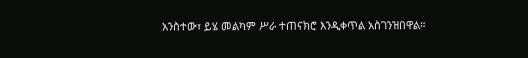አንስተው፣ ይሄ መልካም ሥራ ተጠናክሮ እንዲቀጥል አስገንዝበዋል።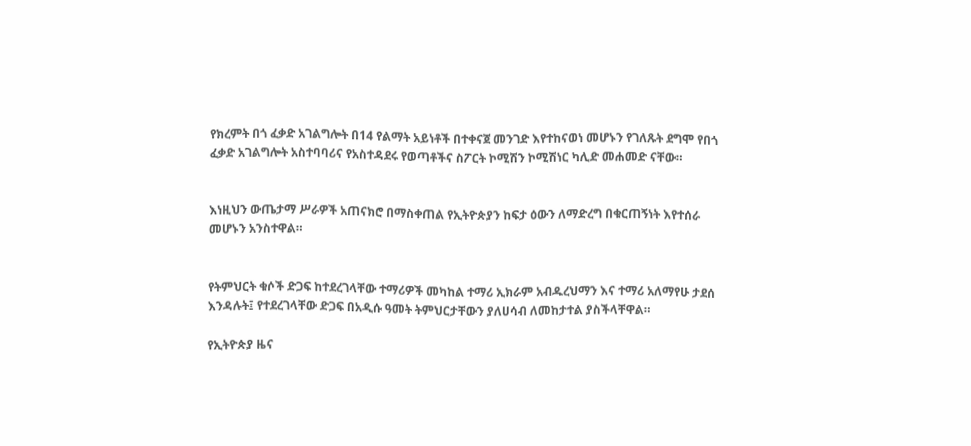የክረምት በጎ ፈቃድ አገልግሎት በ14 የልማት አይነቶች በተቀናጀ መንገድ እየተከናወነ መሆኑን የገለጹት ደግሞ የበጎ ፈቃድ አገልግሎት አስተባባሪና የአስተዳደሩ የወጣቶችና ስፖርት ኮሚሽን ኮሚሽነር ካሊድ መሐመድ ናቸው።


እነዚህን ውጤታማ ሥራዎች አጠናክሮ በማስቀጠል የኢትዮጵያን ከፍታ ዕውን ለማድረግ በቁርጠኝነት እየተሰራ መሆኑን አንስተዋል።


የትምህርት ቁሶች ድጋፍ ከተደረገላቸው ተማሪዎች መካከል ተማሪ ኢክራም አብዱረህማን እና ተማሪ አለማየሁ ታደሰ እንዳሉት፤ የተደረገላቸው ድጋፍ በአዲሱ ዓመት ትምህርታቸውን ያለሀሳብ ለመከታተል ያስችላቸዋል።

የኢትዮጵያ ዜና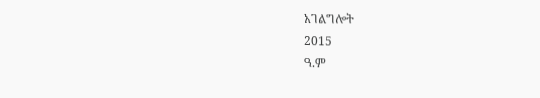አገልግሎት
2015
ዓ.ም